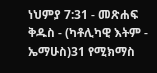ነህምያ 7:31 - መጽሐፍ ቅዱስ - (ካቶሊካዊ እትም - ኤማሁስ)31 የሚክማስ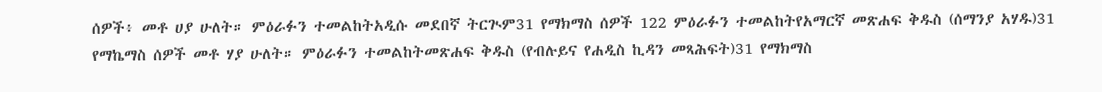ሰዎች፥ መቶ ሀያ ሁለት። ምዕራፉን ተመልከትአዲሱ መደበኛ ትርጒም31 የማክማስ ሰዎች 122 ምዕራፉን ተመልከትየአማርኛ መጽሐፍ ቅዱስ (ሰማንያ አሃዱ)31 የማኬማስ ሰዎች መቶ ሃያ ሁለት። ምዕራፉን ተመልከትመጽሐፍ ቅዱስ (የብሉይና የሐዲስ ኪዳን መጻሕፍት)31 የማክማስ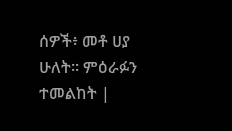ሰዎች፥ መቶ ሀያ ሁለት። ምዕራፉን ተመልከት |